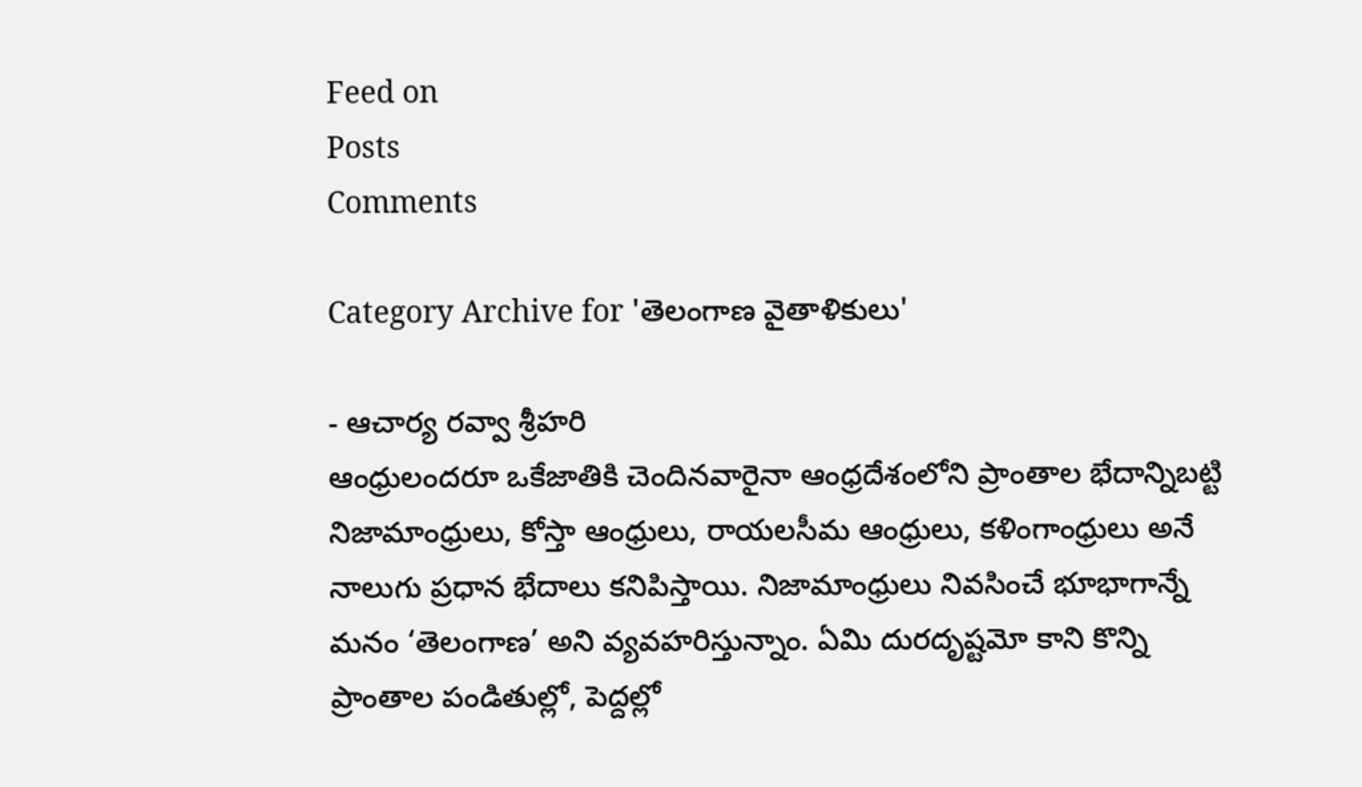Feed on
Posts
Comments

Category Archive for 'తెలంగాణ వైతాళికులు'

- ఆచార్య రవ్వా శ్రీహరి
ఆంధ్రులందరూ ఒకేజాతికి చెందినవారైనా ఆంధ్రదేశంలోని ప్రాంతాల భేదాన్నిబట్టి నిజామాంధ్రులు, కోస్తా ఆంధ్రులు, రాయలసీమ ఆంధ్రులు, కళింగాంధ్రులు అనే నాలుగు ప్రధాన భేదాలు కనిపిస్తాయి. నిజామాంధ్రులు నివసించే భూభాగాన్నే మనం ‘తెలంగాణ’ అని వ్యవహరిస్తున్నాం. ఏమి దురదృష్టమో కాని కొన్ని ప్రాంతాల పండితుల్లో, పెద్దల్లో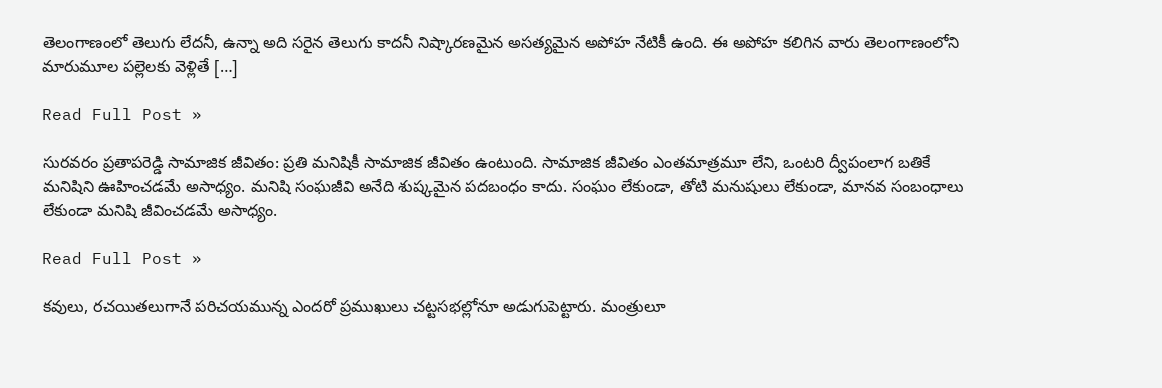తెలంగాణంలో తెలుగు లేదనీ, ఉన్నా అది సరైన తెలుగు కాదనీ నిష్కారణమైన అసత్యమైన అపోహ నేటికీ ఉంది. ఈ అపోహ కలిగిన వారు తెలంగాణంలోని మారుమూల పల్లెలకు వెళ్లితే […]

Read Full Post »

సురవరం ప్రతాపరెడ్డి సామాజిక జీవితం: ప్రతి మనిషికీ సామాజిక జీవితం ఉంటుంది. సామాజిక జీవితం ఎంతమాత్రమూ లేని, ఒంటరి ద్వీపంలాగ బతికే మనిషిని ఊహించడమే అసాధ్యం. మనిషి సంఘజీవి అనేది శుష్కమైన పదబంధం కాదు. సంఘం లేకుండా, తోటి మనుషులు లేకుండా, మానవ సంబంధాలు లేకుండా మనిషి జీవించడమే అసాధ్యం.

Read Full Post »

కవులు, రచయితలుగానే పరిచయమున్న ఎందరో ప్రముఖులు చట్టసభల్లోనూ అడుగుపెట్టారు. మంత్రులూ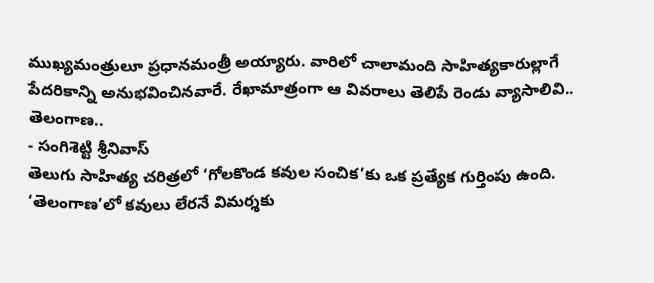ముఖ్యమంత్రులూ ప్రధానమంత్రీ అయ్యారు. వారిలో చాలామంది సాహిత్యకారుల్లాగే పేదరికాన్ని అనుభవించినవారే. రేఖామాత్రంగా ఆ వివరాలు తెలిపే రెండు వ్యాసాలివి..
తెలంగాణ..
- సంగిశెట్టి శ్రీనివాస్‌
తెలుగు సాహిత్య చరిత్రలో ‘గోలకొండ కవుల సంచిక’కు ఒక ప్రత్యేక గుర్తింపు ఉంది. ‘తెలంగాణ’లో కవులు లేరనే విమర్శకు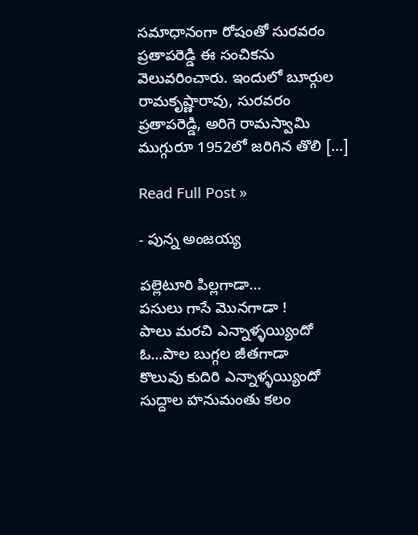సమాధానంగా రోషంతో సురవరం ప్రతాపరెడ్డి ఈ సంచికను వెలువరించారు. ఇందులో బూర్గుల రామకృష్ణారావు, సురవరం ప్రతాపరెడ్డి, అరిగె రామస్వామి ముగ్గురూ 1952లో జరిగిన తొలి […]

Read Full Post »

- పున్న అంజయ్య

పల్లెటూరి పిల్లగాడా…
పసులు గాసే మొనగాడా !
పాలు మరచి ఎన్నాళ్ళయ్యిందో
ఓ…పాల బుగ్గల జీతగాడా
కొలువు కుదిరి ఎన్నాళ్ళయ్యిందో
సుద్దాల హనుమంతు కలం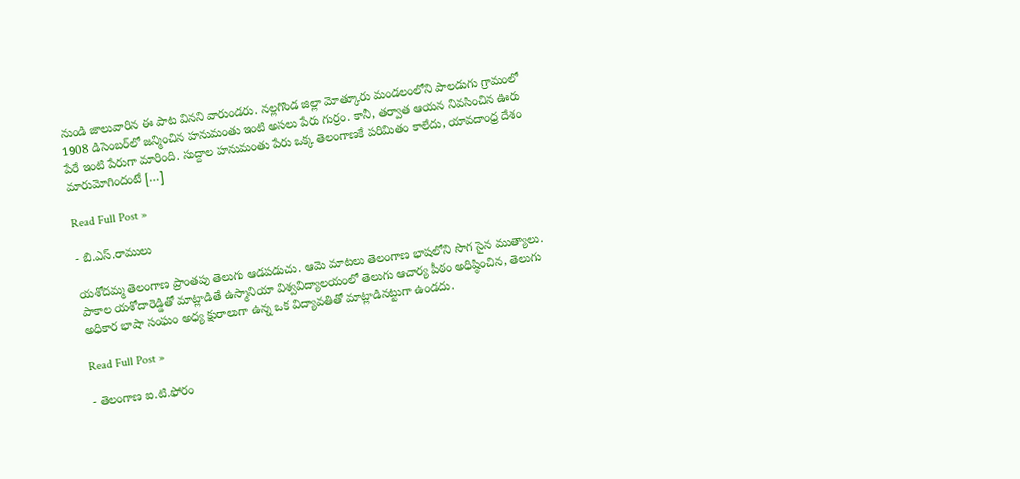నుండి జాలువారిన ఈ పాట వినని వారుండరు. నల్లగొండ జిల్లా మోత్కూరు మండలంలోని పాలడుగు గ్రామంలో 1908 డిసెంబర్‌లో జన్మించిన హనుమంతు ఇంటి అసలు పేరు గుర్రం. కానీ, తర్వాత ఆయన నివసించిన ఊరు పేరే ఇంటి పేరుగా మారింది. సుద్దాల హనుమంతు పేరు ఒక్క తెలంగాణకే పరిమితం కాలేదు, యావదాంధ్ర దేశం మారుమోగిందంటే […]

Read Full Post »

- బి.ఎస్‌.రాములు

యశోదమ్మ తెలంగాణ ప్రాంతపు తెలుగు ఆడపడుచు. ఆమె మాటలు తెలంగాణ భాషలోని సొగ సైన ముత్యాలు. పాకాల యశోదారెడ్డితో మాట్లాడితే ఉస్మానియా విశ్వవిద్యాలయంలో తెలుగు ఆచార్య పీఠం అధిష్ఠించిన, తెలుగు అధికార భాషా సంఘం అధ్య క్షురాలుగా ఉన్న ఒక విద్యావతితో మాట్లాడినట్టుగా ఉండదు.

Read Full Post »

- తెలంగాణ ఐ.టి.ఫోరం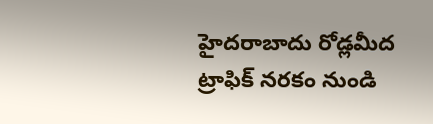హైదరాబాదు రోడ్లమీద ట్రాఫిక్‌ నరకం నుండి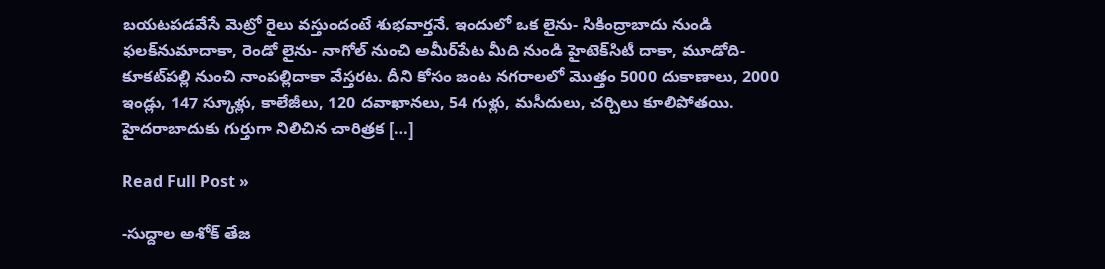బయటపడవేసే మెట్రో రైలు వస్తుందంటే శుభవార్తనే. ఇందులో ఒక లైను- సికింద్రాబాదు నుండి ఫలక్‌నుమాదాకా, రెండో లైను- నాగోల్‌ నుంచి అమీర్‌పేట మీది నుండి హైటెక్‌సిటీ దాకా, మూడోది- కూకట్‌పల్లి నుంచి నాంపల్లిదాకా వేస్తరట. దీని కోసం జంట నగరాలలో మొత్తం 5000 దుకాణాలు, 2000 ఇండ్లు, 147 స్కూళ్లు, కాలేజీలు, 120 దవాఖానలు, 54 గుళ్లు, మసీదులు, చర్చిలు కూలిపోతయి. హైదరాబాదుకు గుర్తుగా నిలిచిన చారిత్రక […]

Read Full Post »

-సుద్దాల అశోక్‌ తేజ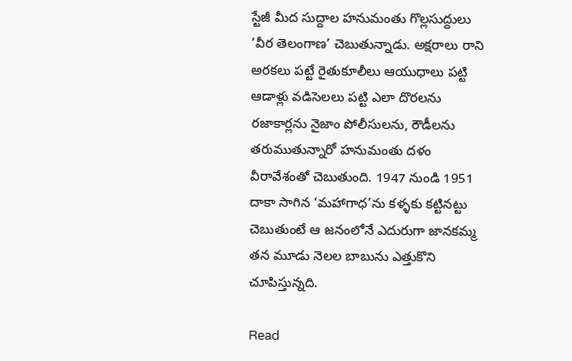స్టేజీ మీద సుద్దాల హనుమంతు గొల్లసుద్దులు ‘వీర తెలంగాణ’ చెబుతున్నాడు. అక్షరాలు రాని అరకలు పట్టే రైతుకూలీలు ఆయుధాలు పట్టి ఆడాళ్లు వడిసెలలు పట్టి ఎలా దొరలను రజాకార్లను నైజాం పోలీసులను, రౌడీలను తరుముతున్నారో హనుమంతు దళం వీరావేశంతో చెబుతుంది. 1947 నుండి 1951 దాకా సాగిన ‘మహాగాధ’ను కళ్ళకు కట్టినట్టు చెబుతుంటే ఆ జనంలోనే ఎదురుగా జానకమ్మ తన మూడు నెలల బాబును ఎత్తుకొని చూపిస్తున్నది.

Read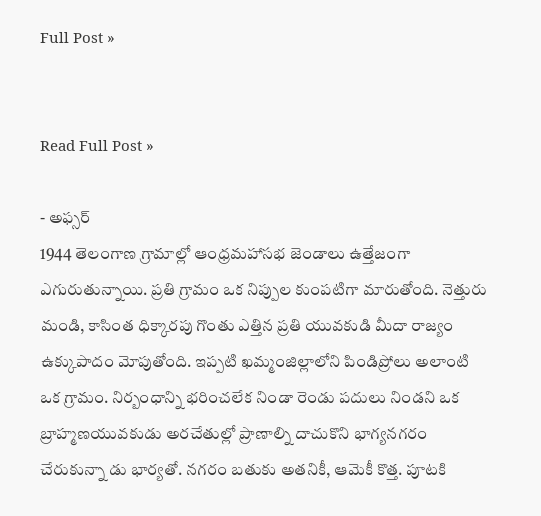Full Post »


Read Full Post »

- అఫ్సర్‌
1944 తెలంగాణ గ్రామాల్లో ఆంధ్రమహాసభ జెండాలు ఉత్తేజంగా ఎగురుతున్నాయి. ప్రతి గ్రామం ఒక నిప్పుల కుంపటిగా మారుతోంది. నెత్తురు మండి, కాసింత ధిక్కారపు గొంతు ఎత్తిన ప్రతి యువకుడి మీదా రాజ్యం ఉక్కుపాదం మోపుతోంది. ఇప్పటి ఖమ్మంజిల్లాలోని పిండిప్రోలు అలాంటి ఒక గ్రామం. నిర్బంధాన్ని భరించలేక నిండా రెండు పదులు నిండని ఒక బ్రాహ్మణయువకుడు అరచేతుల్లో ప్రాణాల్ని దాచుకొని భాగ్యనగరం చేరుకున్నా డు భార్యతో. నగరం బతుకు అతనికీ, ఆమెకీ కొత్త. పూటకి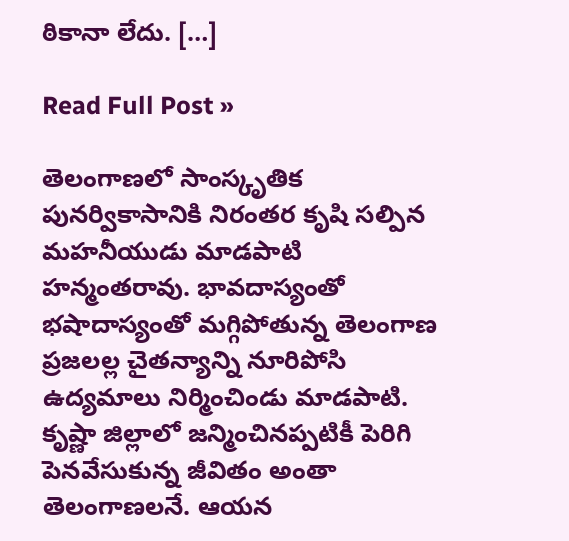ఠికానా లేదు. […]

Read Full Post »

తెలంగాణలో సాంస్కృతిక పునర్వికాసానికి నిరంతర కృషి సల్పిన మహనీయుడు మాడపాటి హన్మంతరావు. భావదాస్యంతో భషాదాస్యంతో మగ్గిపోతున్న తెలంగాణ ప్రజలల్ల చైతన్యాన్ని నూరిపోసి ఉద్యమాలు నిర్మించిండు మాడపాటి. కృష్ణా జిల్లాలో జన్మించినప్పటికీ పెరిగి పెనవేసుకున్న జీవితం అంతా తెలంగాణలనే. ఆయన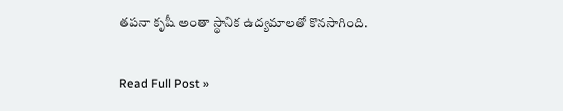తపనా కృషీ అంతా స్థానిక ఉద్యమాలతో కొనసాగింది.

Read Full Post »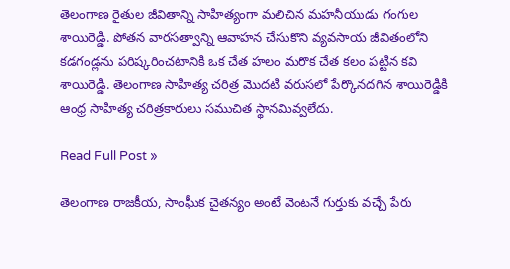తెలంగాణ రైతుల జీవితాన్ని సాహిత్యంగా మలిచిన మహనీయుడు గంగుల శాయిరెడ్డి. పోతన వారసత్వాన్ని ఆవాహన చేసుకొని వ్యవసాయ జీవితంలోని కడగండ్లను పరిష్కరించటానికి ఒక చేత హలం మరొక చేత కలం పట్టిన కవి శాయిరెడ్డి. తెలంగాణ సాహిత్య చరిత్ర మొదటి వరుసలో పేర్కొనదగిన శాయిరెడ్డికి ఆంధ్ర సాహిత్య చరిత్రకారులు సముచిత స్థానమివ్వలేదు.

Read Full Post »

తెలంగాణ రాజకీయ, సాంఘీక చైతన్యం అంటే వెంటనే గుర్తుకు వచ్చే పేరు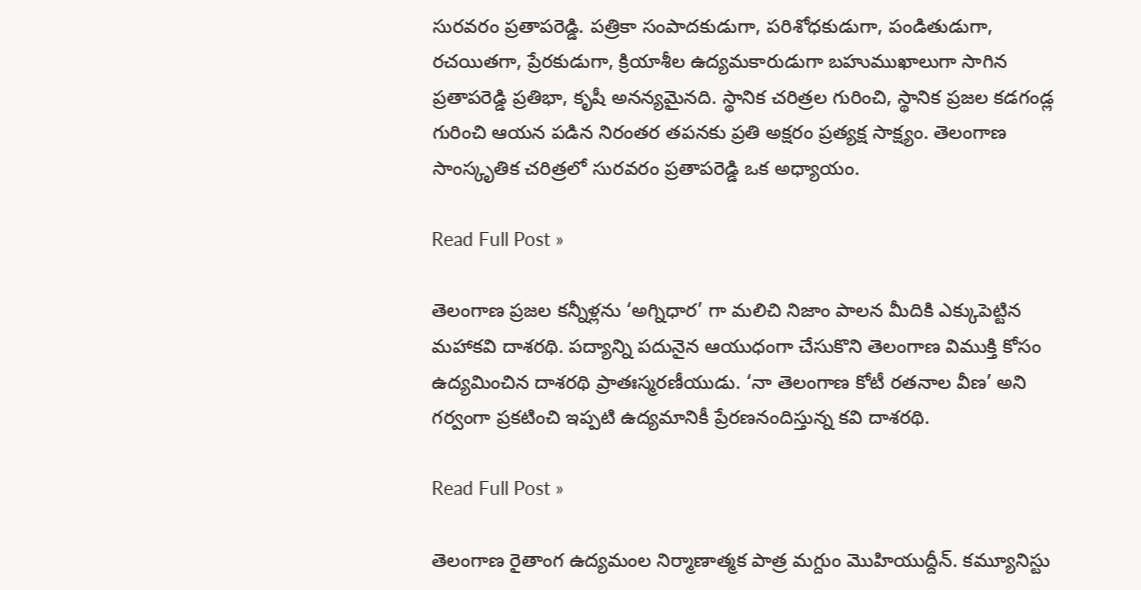సురవరం ప్రతాపరెడ్డి. పత్రికా సంపాదకుడుగా, పరిశోధకుడుగా, పండితుడుగా, రచయితగా, ప్రేరకుడుగా, క్రియాశీల ఉద్యమకారుడుగా బహుముఖాలుగా సాగిన ప్రతాపరెడ్డి ప్రతిభా, కృషీ అనన్యమైనది. స్థానిక చరిత్రల గురించి, స్థానిక ప్రజల కడగండ్ల గురించి ఆయన పడిన నిరంతర తపనకు ప్రతి అక్షరం ప్రత్యక్ష సాక్ష్యం. తెలంగాణ సాంస్కృతిక చరిత్రలో సురవరం ప్రతాపరెడ్డి ఒక అధ్యాయం.

Read Full Post »

తెలంగాణ ప్రజల కన్నీళ్లను ‘అగ్నిధార’ గా మలిచి నిజాం పాలన మీదికి ఎక్కుపెట్టిన మహాకవి దాశరథి. పద్యాన్ని పదునైన ఆయుధంగా చేసుకొని తెలంగాణ విముక్తి కోసం ఉద్యమించిన దాశరథి ప్రాతఃస్మరణీయుడు. ‘నా తెలంగాణ కోటీ రతనాల వీణ’ అని గర్వంగా ప్రకటించి ఇప్పటి ఉద్యమానికీ ప్రేరణనందిస్తున్న కవి దాశరథి.

Read Full Post »

తెలంగాణ రైతాంగ ఉద్యమంల నిర్మాణాత్మక పాత్ర మగ్దుం మొహియుద్దీన్. కమ్యూనిస్టు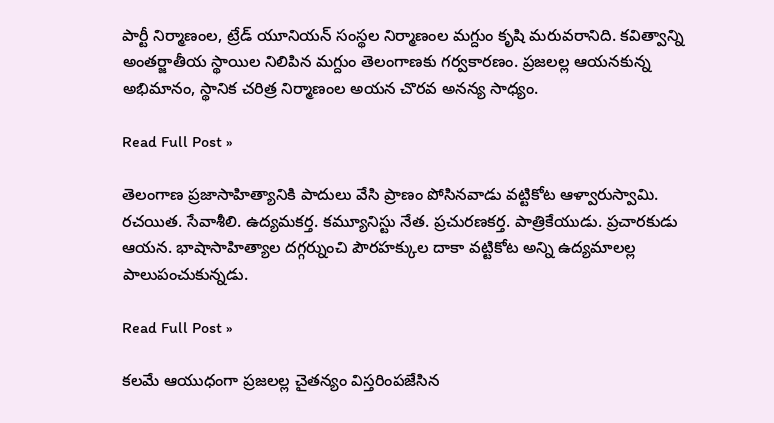పార్టీ నిర్మాణంల, ట్రేడ్ యూనియన్ సంస్థల నిర్మాణంల మగ్దుం కృషి మరువరానిది. కవిత్వాన్ని అంతర్జాతీయ స్థాయిల నిలిపిన మగ్దుం తెలంగాణకు గర్వకారణం. ప్రజలల్ల ఆయనకున్న అభిమానం, స్థానిక చరిత్ర నిర్మాణంల అయన చొరవ అనన్య సాధ్యం.

Read Full Post »

తెలంగాణ ప్రజాసాహిత్యానికి పాదులు వేసి ప్రాణం పోసినవాడు వట్టికోట ఆళ్వారుస్వామి. రచయిత. సేవాశీలి. ఉద్యమకర్త. కమ్యూనిస్టు నేత. ప్రచురణకర్త. పాత్రికేయుడు. ప్రచారకుడు ఆయన. భాషాసాహిత్యాల దగ్గర్నుంచి పౌరహక్కుల దాకా వట్టికోట అన్ని ఉద్యమాలల్ల పాలుపంచుకున్నడు.

Read Full Post »

కలమే ఆయుధంగా ప్రజలల్ల చైతన్యం విస్తరింపజేసిన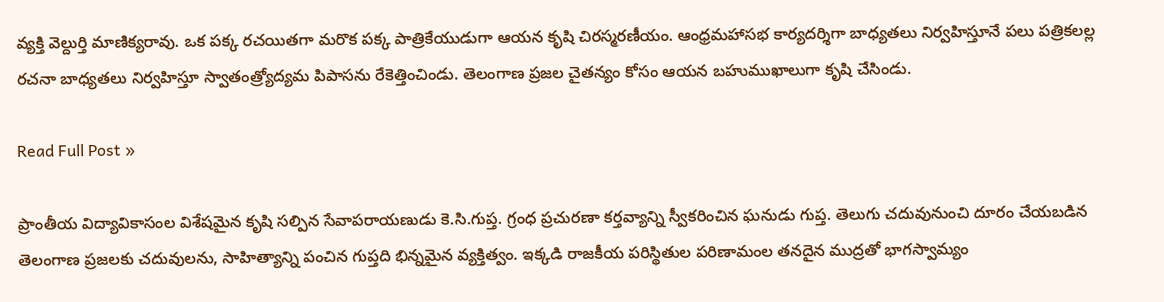వ్యక్తి వెల్దుర్తి మాణిక్యరావు. ఒక పక్క రచయితగా మరొక పక్క పాత్రికేయుడుగా ఆయన కృషి చిరస్మరణీయం. ఆంధ్రమహాసభ కార్యదర్శిగా బాధ్యతలు నిర్వహిస్తూనే పలు పత్రికలల్ల రచనా బాధ్యతలు నిర్వహిస్తూ స్వాతంత్ర్యోద్యమ పిపాసను రేకెత్తించిండు. తెలంగాణ ప్రజల చైతన్యం కోసం ఆయన బహుముఖాలుగా కృషి చేసిండు.

Read Full Post »

ప్రాంతీయ విద్యావికాసంల విశేషమైన కృషి సల్పిన సేవాపరాయణుడు కె.సి.గుప్త. గ్రంధ ప్రచురణా కర్తవ్యాన్ని స్వీకరించిన ఘనుడు గుప్త. తెలుగు చదువునుంచి దూరం చేయబడిన తెలంగాణ ప్రజలకు చదువులను, సాహిత్యాన్ని పంచిన గుప్తది భిన్నమైన వ్యక్తిత్వం. ఇక్కడి రాజకీయ పరిస్థితుల పరిణామంల తనదైన ముద్రతో భాగస్వామ్యం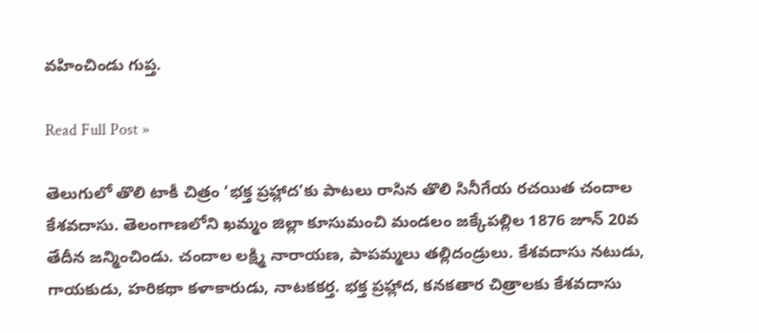వహించిండు గుప్త.

Read Full Post »

తెలుగులో తొలి టాకీ చిత్రం ‘భక్త ప్రహ్లాద’కు పాటలు రాసిన తొలి సినీగేయ రచయిత చందాల కేశవదాసు. తెలంగాణలోని ఖమ్మం జిల్లా కూసుమంచి మండలం జక్కేపల్లిల 1876 జూన్ 20వ తేదీన జన్మించిండు. చందాల లక్ష్మి నారాయణ, పాపమ్మలు తల్లిదండ్రులు. కేశవదాసు నటుడు, గాయకుడు, హరికథా కళాకారుడు, నాటకకర్త. భక్త ప్రహ్లాద, కనకతార చిత్రాలకు కేశవదాసు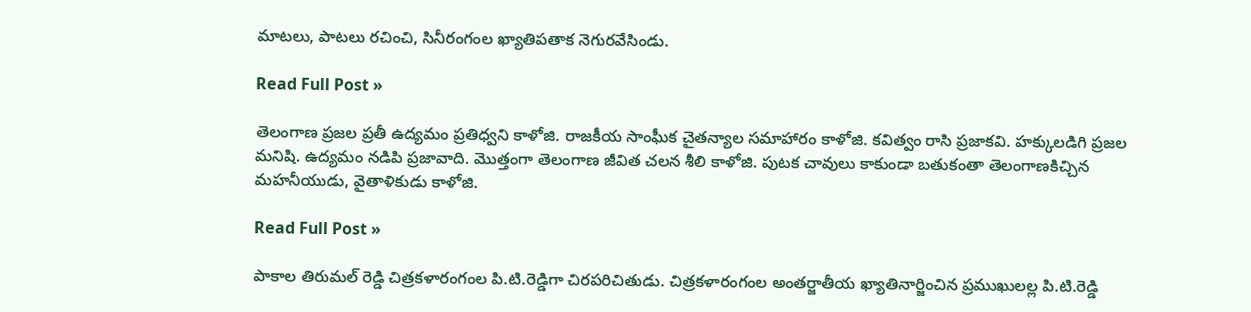మాటలు, పాటలు రచించి, సినీరంగంల ఖ్యాతిపతాక నెగురవేసిండు.

Read Full Post »

తెలంగాణ ప్రజల ప్రతీ ఉద్యమం ప్రతిధ్వని కాళోజి. రాజకీయ సాంఘీక చైతన్యాల సమాహారం కాళోజి. కవిత్వం రాసి ప్రజాకవి. హక్కులడిగి ప్రజల మనిషి. ఉద్యమం నడిపి ప్రజావాది. మొత్తంగా తెలంగాణ జీవిత చలన శీలి కాళోజి. పుటక చావులు కాకుండా బతుకంతా తెలంగాణకిచ్చిన మహనీయుడు, వైతాళికుడు కాళోజి.

Read Full Post »

పాకాల తిరుమల్ రెడ్డి చిత్రకళారంగంల పి.టి.రెడ్డిగా చిరపరిచితుడు. చిత్రకళారంగంల అంతర్జాతీయ ఖ్యాతినార్జించిన ప్రముఖులల్ల పి.టి.రెడ్డి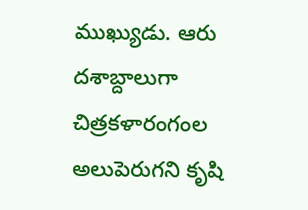ముఖ్యుడు. ఆరు దశాబ్దాలుగా చిత్రకళారంగంల అలుపెరుగని కృషి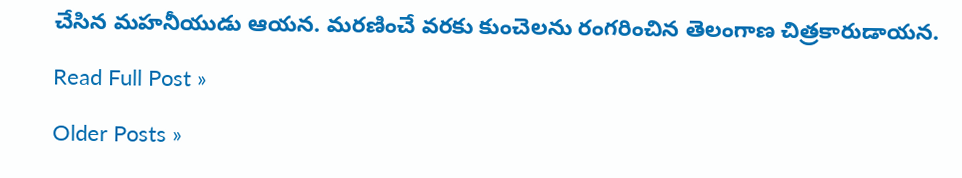చేసిన మహనీయుడు ఆయన. మరణించే వరకు కుంచెలను రంగరించిన తెలంగాణ చిత్రకారుడాయన.

Read Full Post »

Older Posts »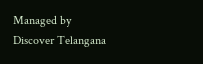Managed by Discover Telangana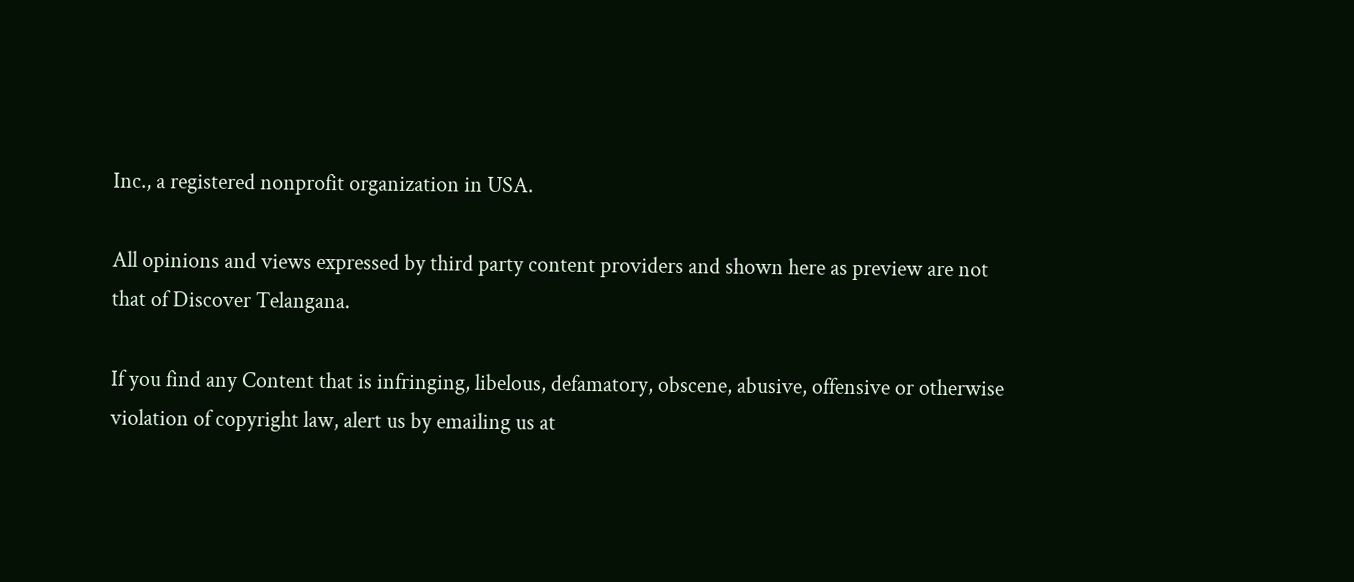Inc., a registered nonprofit organization in USA.

All opinions and views expressed by third party content providers and shown here as preview are not that of Discover Telangana.

If you find any Content that is infringing, libelous, defamatory, obscene, abusive, offensive or otherwise violation of copyright law, alert us by emailing us at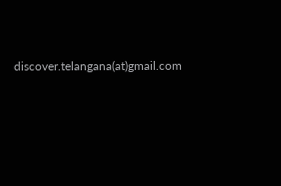discover.telangana(at)gmail.com